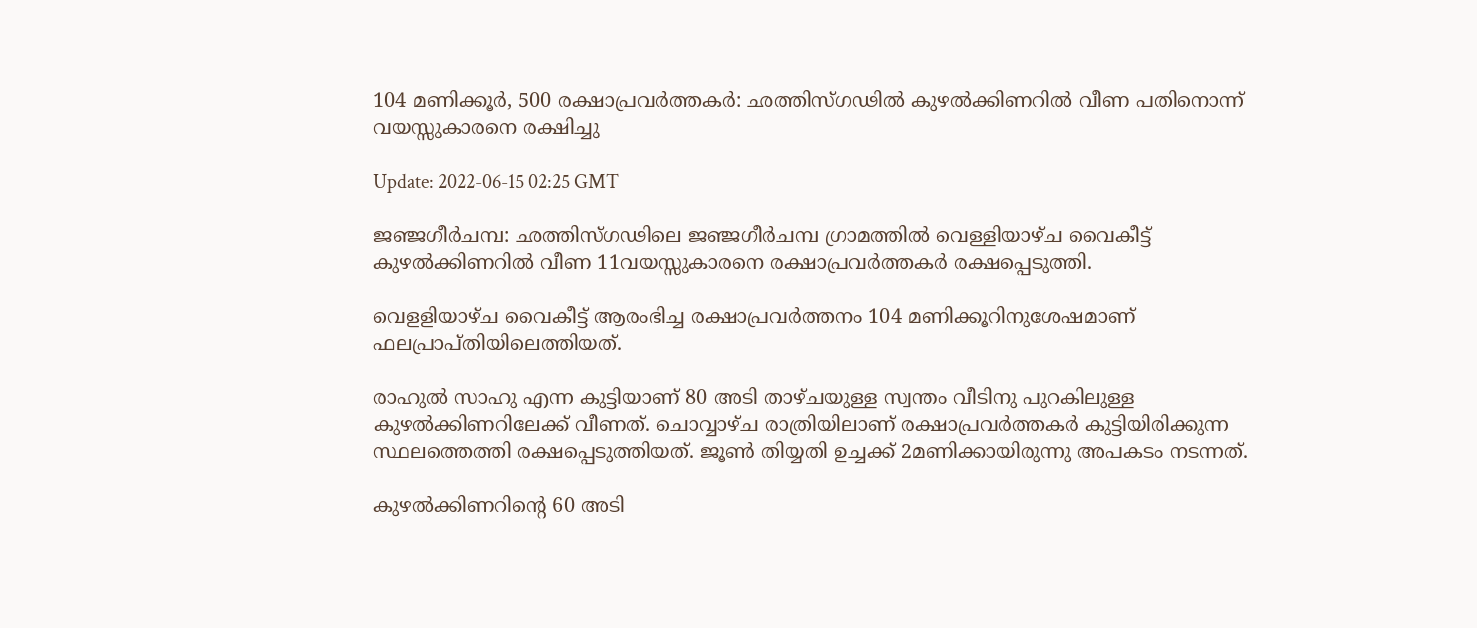104 മണിക്കൂര്‍, 500 രക്ഷാപ്രവര്‍ത്തകര്‍: ഛത്തിസ്ഗഢില്‍ കുഴല്‍ക്കിണറില്‍ വീണ പതിനൊന്ന് വയസ്സുകാരനെ രക്ഷിച്ചു

Update: 2022-06-15 02:25 GMT

ജഞ്ജഗീര്‍ചമ്പ: ഛത്തിസ്ഗഢിലെ ജഞ്ജഗീര്‍ചമ്പ ഗ്രാമത്തില്‍ വെള്ളിയാഴ്ച വൈകീട്ട് കുഴല്‍ക്കിണറില്‍ വീണ 11വയസ്സുകാരനെ രക്ഷാപ്രവര്‍ത്തകര്‍ രക്ഷപ്പെടുത്തി.

വെളളിയാഴ്ച വൈകീട്ട് ആരംഭിച്ച രക്ഷാപ്രവര്‍ത്തനം 104 മണിക്കൂറിനുശേഷമാണ് ഫലപ്രാപ്തിയിലെത്തിയത്.

രാഹുല്‍ സാഹു എന്ന കുട്ടിയാണ് 80 അടി താഴ്ചയുള്ള സ്വന്തം വീടിനു പുറകിലുള്ള കുഴല്‍ക്കിണറിലേക്ക് വീണത്. ചൊവ്വാഴ്ച രാത്രിയിലാണ് രക്ഷാപ്രവര്‍ത്തകര്‍ കുട്ടിയിരിക്കുന്ന സ്ഥലത്തെത്തി രക്ഷപ്പെടുത്തിയത്. ജൂണ്‍ തിയ്യതി ഉച്ചക്ക് 2മണിക്കായിരുന്നു അപകടം നടന്നത്.

കുഴല്‍ക്കിണറിന്റെ 60 അടി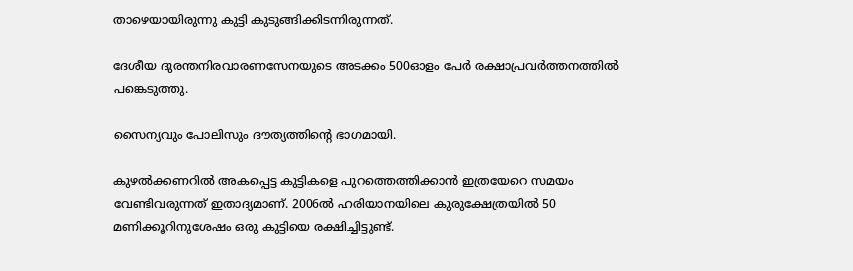താഴെയായിരുന്നു കുട്ടി കുടുങ്ങിക്കിടന്നിരുന്നത്.

ദേശീയ ദുരന്തനിരവാരണസേനയുടെ അടക്കം 500ഓളം പേര്‍ രക്ഷാപ്രവര്‍ത്തനത്തില്‍ പങ്കെടുത്തു.

സൈന്യവും പോലിസും ദൗത്യത്തിന്റെ ഭാഗമായി.

കുഴല്‍ക്കണറില്‍ അകപ്പെട്ട കുട്ടികളെ പുറത്തെത്തിക്കാന്‍ ഇത്രയേറെ സമയം വേണ്ടിവരുന്നത് ഇതാദ്യമാണ്. 2006ല്‍ ഹരിയാനയിലെ കുരുക്ഷേത്രയില്‍ 50 മണിക്കൂറിനുശേഷം ഒരു കുട്ടിയെ രക്ഷിച്ചിട്ടുണ്ട്.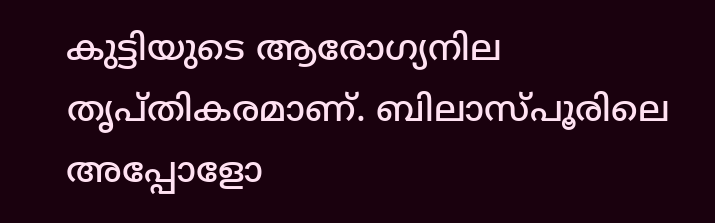കുട്ടിയുടെ ആരോഗ്യനില തൃപ്തികരമാണ്. ബിലാസ്പൂരിലെ അപ്പോളോ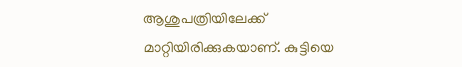ആശുപത്രിയിലേക്ക് മാറ്റിയിരിക്കുകയാണ്. കുട്ടിയെ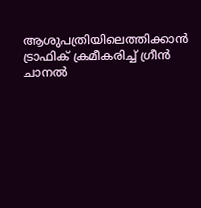ആശുപത്രിയിലെത്തിക്കാന്‍ ട്രാഫിക് ക്രമീകരിച്ച് ഗ്രീന്‍ ചാനല്‍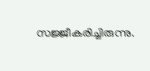സജ്ജീകരിച്ചിരുന്നു.